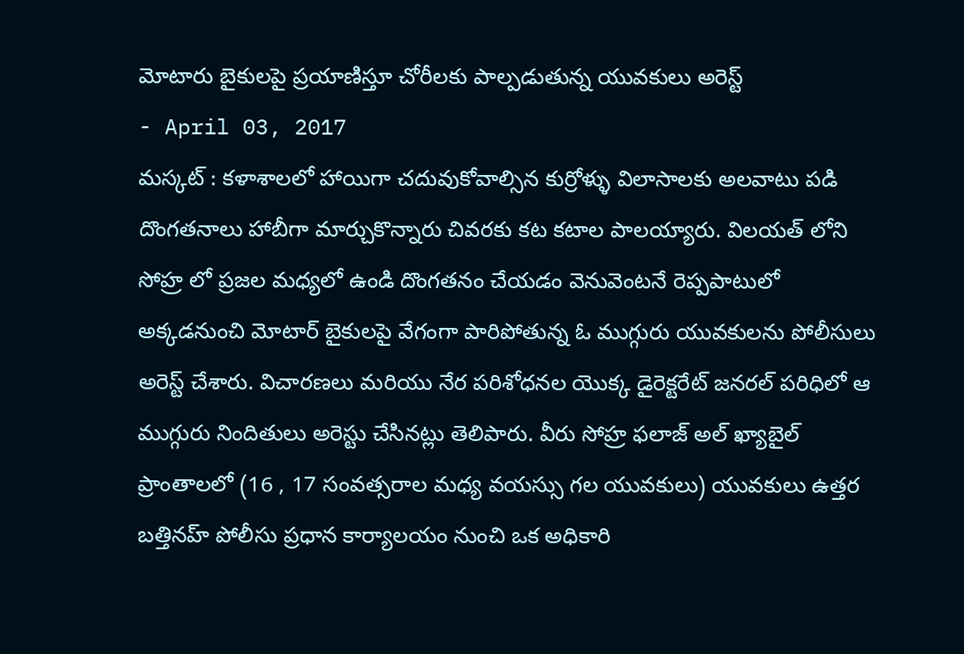మోటారు బైకులపై ప్రయాణిస్తూ చోరీలకు పాల్పడుతున్న యువకులు అరెస్ట్
- April 03, 2017
మస్కట్ : కళాశాలలో హాయిగా చదువుకోవాల్సిన కుర్రోళ్ళు విలాసాలకు అలవాటు పడి దొంగతనాలు హాబీగా మార్చుకొన్నారు చివరకు కట కటాల పాలయ్యారు. విలయత్ లోని సోహ్ర లో ప్రజల మధ్యలో ఉండి దొంగతనం చేయడం వెనువెంటనే రెప్పపాటులో అక్కడనుంచి మోటార్ బైకులపై వేగంగా పారిపోతున్న ఓ ముగ్గురు యువకులను పోలీసులు అరెస్ట్ చేశారు. విచారణలు మరియు నేర పరిశోధనల యొక్క డైరెక్టరేట్ జనరల్ పరిధిలో ఆ ముగ్గురు నిందితులు అరెస్టు చేసినట్లు తెలిపారు. వీరు సోహ్ర ఫలాజ్ అల్ ఖ్యాబైల్ ప్రాంతాలలో (16 , 17 సంవత్సరాల మధ్య వయస్సు గల యువకులు) యువకులు ఉత్తర బత్తినహ్ పోలీసు ప్రధాన కార్యాలయం నుంచి ఒక అధికారి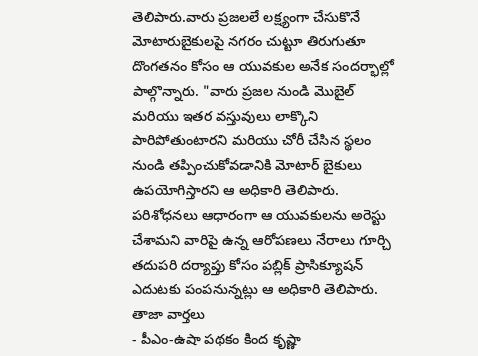తెలిపారు.వారు ప్రజలలే లక్ష్యంగా చేసుకొనే మోటారుబైకులపై నగరం చుట్టూ తిరుగుతూ దొంగతనం కోసం ఆ యువకుల అనేక సందర్భాల్లో పాల్గొన్నారు. "వారు ప్రజల నుండి మొబైల్ మరియు ఇతర వస్తువులు లాక్కొని పారిపోతుంటారని మరియు చోరీ చేసిన స్థలం నుండి తప్పించుకోవడానికి మోటార్ బైకులు ఉపయోగిస్తారని ఆ అధికారి తెలిపారు. పరిశోధనలు ఆధారంగా ఆ యువకులను అరెస్టు చేశామని వారిపై ఉన్న ఆరోపణలు నేరాలు గూర్చి తదుపరి దర్యాప్తు కోసం పబ్లిక్ ప్రాసిక్యూషన్ ఎదుటకు పంపనున్నట్లు ఆ అధికారి తెలిపారు.
తాజా వార్తలు
- పీఎం-ఉషా పథకం కింద కృష్ణా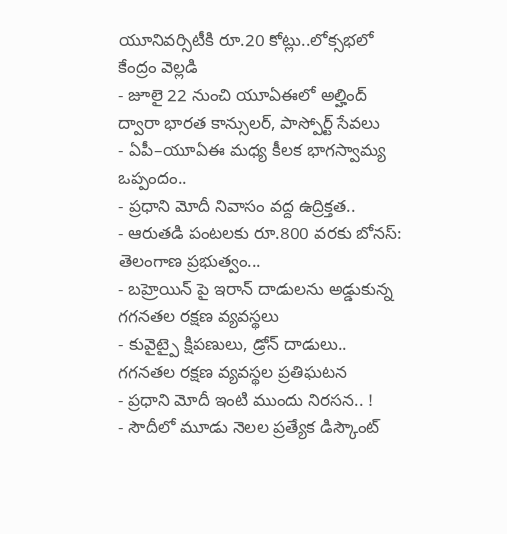యూనివర్సిటీకి రూ.20 కోట్లు..లోక్సభలో కేంద్రం వెల్లడి
- జూలై 22 నుంచి యూఏఈలో అల్హింద్ ద్వారా భారత కాన్సులర్, పాస్పోర్ట్ సేవలు
- ఏపీ–యూఏఈ మధ్య కీలక భాగస్వామ్య ఒప్పందం..
- ప్రధాని మోదీ నివాసం వద్ద ఉద్రిక్తత..
- ఆరుతడి పంటలకు రూ.800 వరకు బోనస్: తెలంగాణ ప్రభుత్వం...
- బహ్రెయిన్ పై ఇరాన్ దాడులను అడ్డుకున్న గగనతల రక్షణ వ్యవస్థలు
- కువైట్పై క్షిపణులు, డ్రోన్ దాడులు.. గగనతల రక్షణ వ్యవస్థల ప్రతిఘటన
- ప్రధాని మోదీ ఇంటి ముందు నిరసన.. !
- సౌదీలో మూడు నెలల ప్రత్యేక డిస్కౌంట్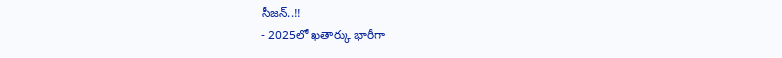సీజన్..!!
- 2025లో ఖతార్కు భారీగా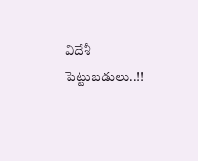విదేశీ పెట్టుబడులు..!!